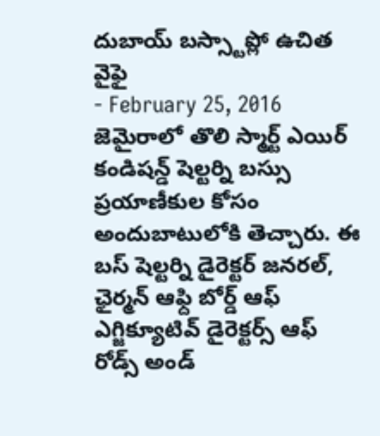దుబాయ్ బస్స్టాప్లో ఉచిత వైఫై
- February 25, 2016
జెమైరాలో తొలి స్మార్ట్ ఎయిర్ కండిషన్డ్ షెల్టర్ని బస్సు ప్రయాణీకుల కోసం అందుబాటులోకి తెచ్చారు. ఈ బస్ షెల్టర్ని డైరెక్టర్ జనరల్, ఛైర్మన్ ఆఫ్ది బోర్డ్ ఆఫ్ ఎగ్జిక్యూటివ్ డైరెక్టర్స్ ఆఫ్ రోడ్స్ అండ్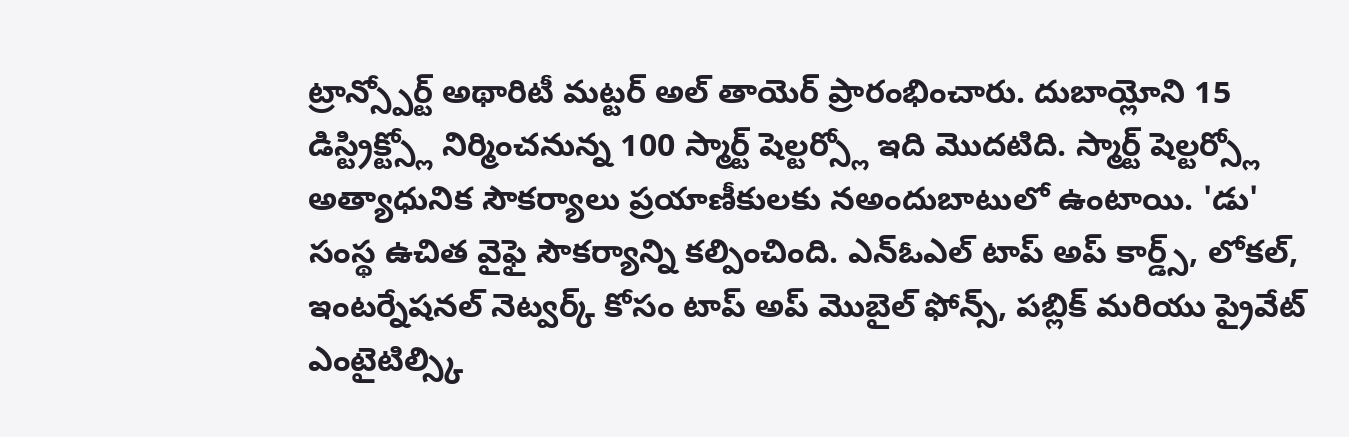ట్రాన్స్పోర్ట్ అథారిటీ మట్టర్ అల్ తాయెర్ ప్రారంభించారు. దుబాయ్లోని 15 డిస్ట్రిక్ట్స్లో నిర్మించనున్న 100 స్మార్ట్ షెల్టర్స్లో ఇది మొదటిది. స్మార్ట్ షెల్టర్స్లో అత్యాధునిక సౌకర్యాలు ప్రయాణీకులకు నఅందుబాటులో ఉంటాయి. 'డు' సంస్థ ఉచిత వైఫై సౌకర్యాన్ని కల్పించింది. ఎన్ఓఎల్ టాప్ అప్ కార్డ్స్, లోకల్, ఇంటర్నేషనల్ నెట్వర్క్ కోసం టాప్ అప్ మొబైల్ ఫోన్స్, పబ్లిక్ మరియు ప్రైవేట్ ఎంటైటిల్స్కి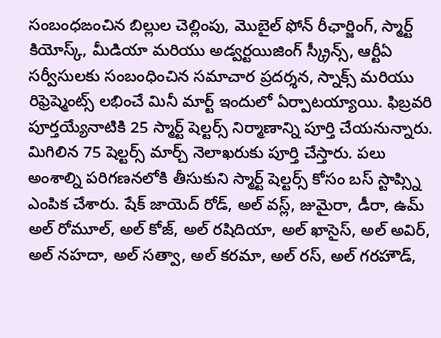సంబంధఙంచిన బిల్లుల చెల్లింపు, మొబైల్ ఫోన్ రీఛార్జింగ్, స్మార్ట్ కియోస్క్, మీడియా మరియు అడ్వర్టయిజింగ్ స్క్రీన్స్, ఆర్టీఏ సర్వీసులకు సంబంధించిన సమాచార ప్రదర్శన, స్నాక్స్ మరియు రిఫ్రెష్మెంట్స్ లభించే మినీ మార్ట్ ఇందులో ఏర్పాటయ్యాయి. ఫిబ్రవరి పూర్తయ్యేనాటికి 25 స్మార్ట్ షెల్టర్స్ నిర్మాణాన్ని పూర్తి చేయనున్నారు. మిగిలిన 75 షెల్టర్స్ మార్చ్ నెలాఖరుకు పూర్తి చేస్తారు. పలు అంశాల్ని పరిగణనలోకి తీసుకుని స్మార్ట్ షెల్టర్స్ కోసం బస్ స్టాప్స్ని ఎంపిక చేశారు. షేక్ జాయెద్ రోడ్, అల్ వస్ల్, జుమైరా, డీరా, ఉమ్ అల్ రోమూల్, అల్ కోజ్, అల్ రషిదియా, అల్ ఖాసైస్, అల్ అవిర్, అల్ నహదా, అల్ సత్వా, అల్ కరమా, అల్ రస్, అల్ గరహౌడ్,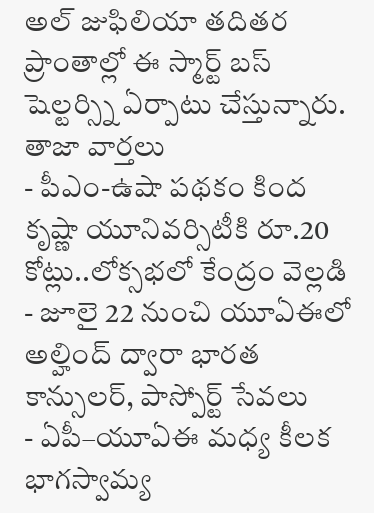అల్ జుఫిలియా తదితర ప్రాంతాల్లో ఈ స్మార్ట్ బస్ షెల్టర్స్ని ఏర్పాటు చేస్తున్నారు.
తాజా వార్తలు
- పీఎం-ఉషా పథకం కింద కృష్ణా యూనివర్సిటీకి రూ.20 కోట్లు..లోక్సభలో కేంద్రం వెల్లడి
- జూలై 22 నుంచి యూఏఈలో అల్హింద్ ద్వారా భారత కాన్సులర్, పాస్పోర్ట్ సేవలు
- ఏపీ–యూఏఈ మధ్య కీలక భాగస్వామ్య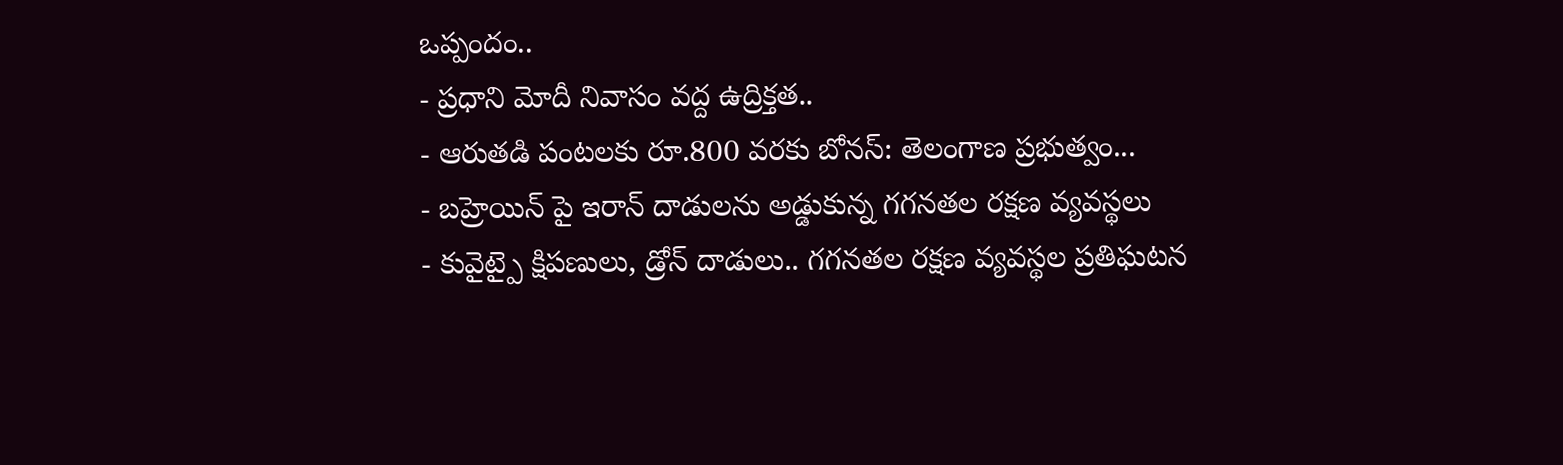ఒప్పందం..
- ప్రధాని మోదీ నివాసం వద్ద ఉద్రిక్తత..
- ఆరుతడి పంటలకు రూ.800 వరకు బోనస్: తెలంగాణ ప్రభుత్వం...
- బహ్రెయిన్ పై ఇరాన్ దాడులను అడ్డుకున్న గగనతల రక్షణ వ్యవస్థలు
- కువైట్పై క్షిపణులు, డ్రోన్ దాడులు.. గగనతల రక్షణ వ్యవస్థల ప్రతిఘటన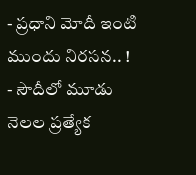- ప్రధాని మోదీ ఇంటి ముందు నిరసన.. !
- సౌదీలో మూడు నెలల ప్రత్యేక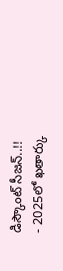డిస్కౌంట్ సీజన్..!!
- 2025లో ఖతార్కు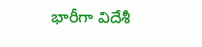భారీగా విదేశీ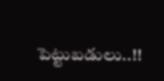పెట్టుబడులు..!!